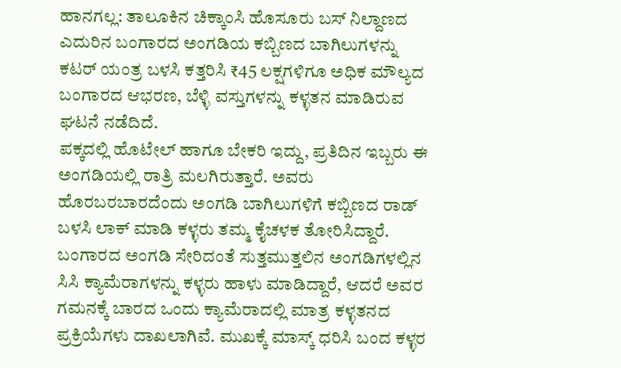ಹಾನಗಲ್ಲ: ತಾಲೂಕಿನ ಚಿಕ್ಕಾಂಸಿ ಹೊಸೂರು ಬಸ್ ನಿಲ್ದಾಣದ ಎದುರಿನ ಬಂಗಾರದ ಅಂಗಡಿಯ ಕಬ್ಬಿಣದ ಬಾಗಿಲುಗಳನ್ನು ಕಟರ್ ಯಂತ್ರ ಬಳಸಿ ಕತ್ತರಿಸಿ ₹45 ಲಕ್ಷಗಳಿಗೂ ಅಧಿಕ ಮೌಲ್ಯದ ಬಂಗಾರದ ಆಭರಣ, ಬೆಳ್ಳಿ ವಸ್ತುಗಳನ್ನು ಕಳ್ಳತನ ಮಾಡಿರುವ ಘಟನೆ ನಡೆದಿದೆ.
ಪಕ್ಕದಲ್ಲಿ ಹೊಟೇಲ್ ಹಾಗೂ ಬೇಕರಿ ಇದ್ದು, ಪ್ರತಿದಿನ ಇಬ್ಬರು ಈ ಅಂಗಡಿಯಲ್ಲಿ ರಾತ್ರಿ ಮಲಗಿರುತ್ತಾರೆ. ಅವರು ಹೊರಬರಬಾರದೆಂದು ಅಂಗಡಿ ಬಾಗಿಲುಗಳಿಗೆ ಕಬ್ಬಿಣದ ರಾಡ್ ಬಳಸಿ ಲಾಕ್ ಮಾಡಿ ಕಳ್ಳರು ತಮ್ಮ ಕೈಚಳಕ ತೋರಿಸಿದ್ದಾರೆ.
ಬಂಗಾರದ ಅಂಗಡಿ ಸೇರಿದಂತೆ ಸುತ್ತಮುತ್ತಲಿನ ಅಂಗಡಿಗಳಲ್ಲಿನ ಸಿಸಿ ಕ್ಯಾಮೆರಾಗಳನ್ನು ಕಳ್ಳರು ಹಾಳು ಮಾಡಿದ್ದಾರೆ, ಆದರೆ ಅವರ ಗಮನಕ್ಕೆ ಬಾರದ ಒಂದು ಕ್ಯಾಮೆರಾದಲ್ಲಿ ಮಾತ್ರ ಕಳ್ಳತನದ ಪ್ರಕ್ರಿಯೆಗಳು ದಾಖಲಾಗಿವೆ. ಮುಖಕ್ಕೆ ಮಾಸ್ಕ್ ಧರಿಸಿ ಬಂದ ಕಳ್ಳರ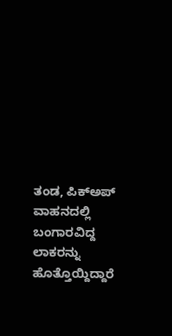ತಂಡ, ಪಿಕ್ಅಪ್ ವಾಹನದಲ್ಲಿ ಬಂಗಾರವಿದ್ದ ಲಾಕರನ್ನು ಹೊತ್ತೊಯ್ದಿದ್ದಾರೆ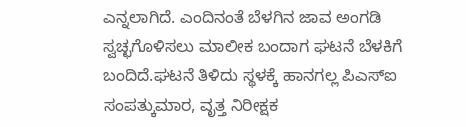ಎನ್ನಲಾಗಿದೆ. ಎಂದಿನಂತೆ ಬೆಳಗಿನ ಜಾವ ಅಂಗಡಿ ಸ್ವಚ್ಛಗೊಳಿಸಲು ಮಾಲೀಕ ಬಂದಾಗ ಘಟನೆ ಬೆಳಕಿಗೆ ಬಂದಿದೆ.ಘಟನೆ ತಿಳಿದು ಸ್ಥಳಕ್ಕೆ ಹಾನಗಲ್ಲ ಪಿಎಸ್ಐ ಸಂಪತ್ಕುಮಾರ, ವೃತ್ತ ನಿರೀಕ್ಷಕ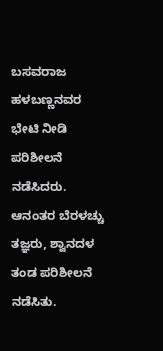ಬಸವರಾಜ ಹಳಬಣ್ಣನವರ ಭೇಟಿ ನೀಡಿ ಪರಿಶೀಲನೆ ನಡೆಸಿದರು. ಆನಂತರ ಬೆರಳಚ್ಚು ತಜ್ಞರು, ಶ್ವಾನದಳ ತಂಡ ಪರಿಶೀಲನೆ ನಡೆಸಿತು.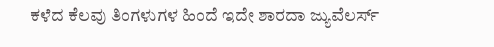ಕಳೆದ ಕೆಲವು ತಿಂಗಳುಗಳ ಹಿಂದೆ ಇದೇ ಶಾರದಾ ಜ್ಯುವೆಲರ್ಸ್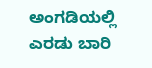ಅಂಗಡಿಯಲ್ಲಿ ಎರಡು ಬಾರಿ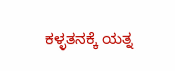ಕಳ್ಳತನಕ್ಕೆ ಯತ್ನ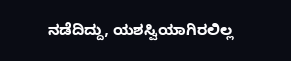ನಡೆದಿದ್ದು, ಯಶಸ್ವಿಯಾಗಿರಲಿಲ್ಲ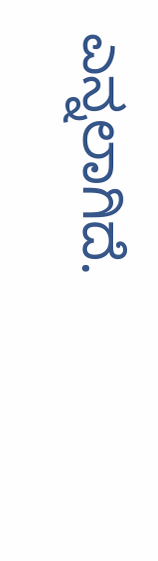ಎನ್ನಲಾಗಿದೆ.